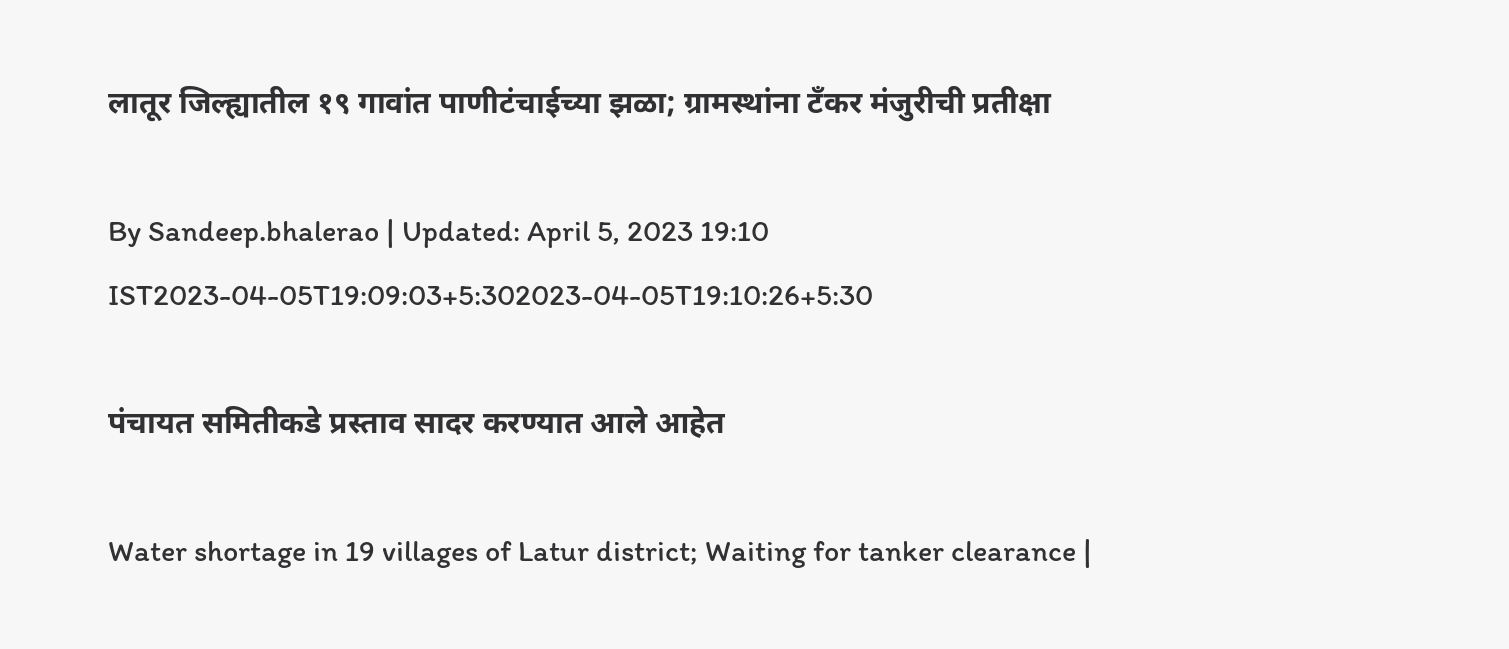लातूर जिल्ह्यातील १९ गावांत पाणीटंचाईच्या झळा; ग्रामस्थांना टँकर मंजुरीची प्रतीक्षा

By Sandeep.bhalerao | Updated: April 5, 2023 19:10 IST2023-04-05T19:09:03+5:302023-04-05T19:10:26+5:30

पंचायत समितीकडे प्रस्ताव सादर करण्यात आले आहेत

Water shortage in 19 villages of Latur district; Waiting for tanker clearance |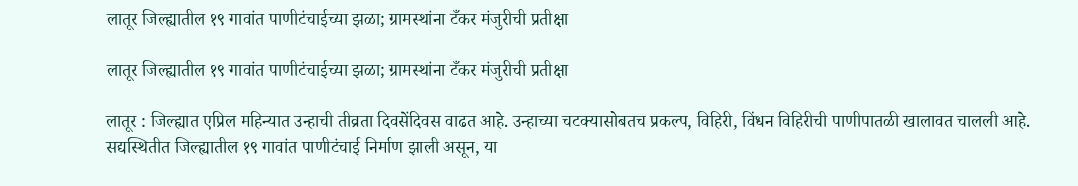लातूर जिल्ह्यातील १९ गावांत पाणीटंचाईच्या झळा; ग्रामस्थांना टँकर मंजुरीची प्रतीक्षा

लातूर जिल्ह्यातील १९ गावांत पाणीटंचाईच्या झळा; ग्रामस्थांना टँकर मंजुरीची प्रतीक्षा

लातूर : जिल्ह्यात एप्रिल महिन्यात उन्हाची तीव्रता दिवसेंदिवस वाढत आहे. उन्हाच्या चटक्यासोबतच प्रकल्प, विहिरी, विंधन विहिरीची पाणीपातळी खालावत चालली आहे. सद्यस्थितीत जिल्ह्यातील १९ गावांत पाणीटंचाई निर्माण झाली असून, या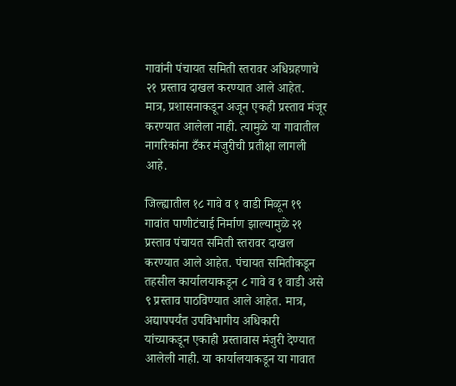गावांनी पंचायत समिती स्तरावर अधिग्रहणाचे २१ प्रस्ताव दाखल करण्यात आले आहेत. मात्र, प्रशासनाकडून अजून एकही प्रस्ताव मंजूर करण्यात आलेला नाही. त्यामुळे या गावातील नागरिकांना टँकर मंजुरीची प्रतीक्षा लागली आहे.

जिल्ह्यातील १८ गावे व १ वाडी मिळून १९ गावांत पाणीटंचाई निर्माण झाल्यामुळे २१ प्रस्ताव पंचायत समिती स्तरावर दाखल करण्यात आले आहेत. पंचायत समितीकडून तहसील कार्यालयाकडून ८ गावे व १ वाडी असे ९ प्रस्ताव पाठविण्यात आले आहेत. मात्र, अद्यापपर्यंत उपविभागीय अधिकारी यांच्याकडून एकाही प्रस्तावास मंजुरी देण्यात आलेली नाही. या कार्यालयाकडून या गावात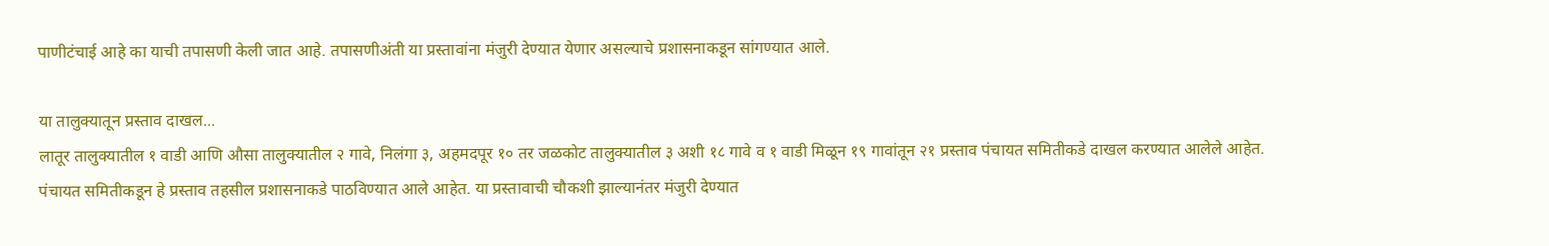पाणीटंचाई आहे का याची तपासणी केली जात आहे. तपासणीअंती या प्रस्तावांना मंजुरी देण्यात येणार असल्याचे प्रशासनाकडून सांगण्यात आले.

या तालुक्यातून प्रस्ताव दाखल...
लातूर तालुक्यातील १ वाडी आणि औसा तालुक्यातील २ गावे, निलंगा ३, अहमदपूर १० तर जळकोट तालुक्यातील ३ अशी १८ गावे व १ वाडी मिळून १९ गावांतून २१ प्रस्ताव पंचायत समितीकडे दाखल करण्यात आलेले आहेत. पंचायत समितीकडून हे प्रस्ताव तहसील प्रशासनाकडे पाठविण्यात आले आहेत. या प्रस्तावाची चौकशी झाल्यानंतर मंजुरी देण्यात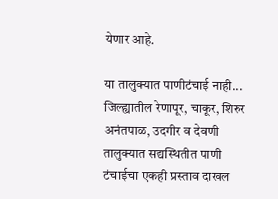येणार आहे.

या तालुक्यात पाणीटंचाई नाही...
जिल्ह्यातील रेणापूर, चाकूर, शिरुर अनंतपाळ, उदगीर व देवणी तालुक्यात सद्यस्थितीत पाणी टंचाईचा एकही प्रस्ताव दाखल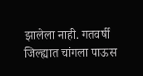झालेला नाही. गतवर्षी जिल्ह्यात चांगला पाऊस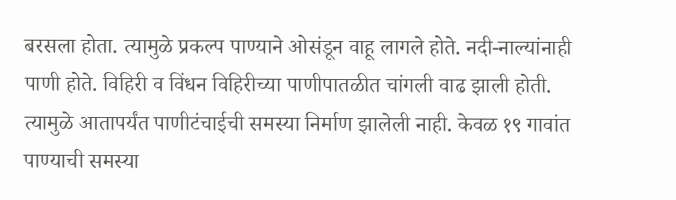बरसला होता. त्यामुळे प्रकल्प पाण्याने ओसंडून वाहू लागले होते. नदी-नाल्यांनाही पाणी होते. विहिरी व विंधन विहिरीच्या पाणीपातळीत चांगली वाढ झाली होती. त्यामुळे आतापर्यंत पाणीटंचाईची समस्या निर्माण झालेली नाही. केवळ १९ गावांत पाण्याची समस्या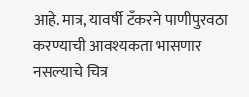आहे. मात्र, यावर्षी टँकरने पाणीपुरवठा करण्याची आवश्यकता भासणार नसल्याचे चित्र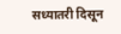सध्यातरी दिसून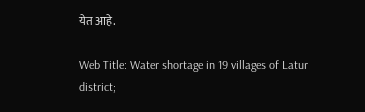येत आहे.

Web Title: Water shortage in 19 villages of Latur district;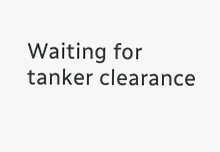Waiting for tanker clearance